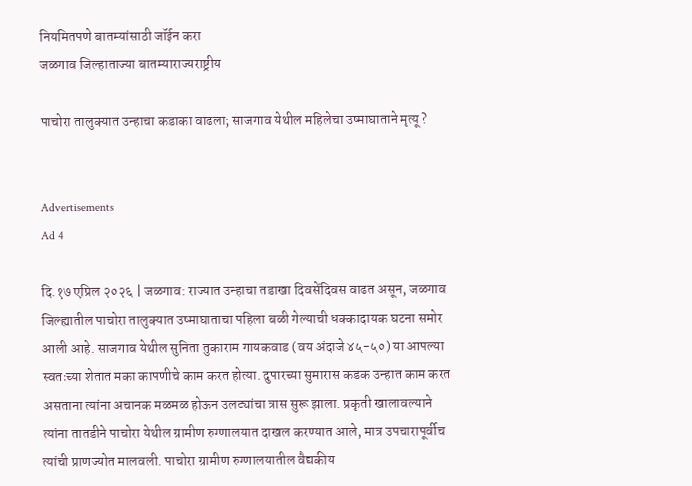नियमितपणे बातम्यांसाठी जॉईन करा
जळगाव जिल्हाताज्या बातम्याराज्यराष्ट्रीय

पाचोरा तालुक्यात उन्हाचा कडाका वाढला; साजगाव येथील महिलेचा उष्माघाताने मृत्यू ?


Advertisements
Ad 4

दि.१७ एप्रिल २०२६ | जळगाव: राज्यात उन्हाचा तडाखा दिवसेंदिवस वाढत असून, जळगाव जिल्ह्यातील पाचोरा तालुक्यात उष्माघाताचा पहिला बळी गेल्याची धक्कादायक घटना समोर आली आहे. साजगाव येथील सुनिता तुकाराम गायकवाड (वय अंदाजे ४५-५०) या आपल्या स्वतःच्या शेतात मका कापणीचे काम करत होत्या. दुपारच्या सुमारास कडक उन्हात काम करत असताना त्यांना अचानक मळमळ होऊन उलट्यांचा त्रास सुरू झाला. प्रकृती खालावल्याने त्यांना तातडीने पाचोरा येथील ग्रामीण रुग्णालयात दाखल करण्यात आले, मात्र उपचारापूर्वीच त्यांची प्राणज्योत मालवली. पाचोरा ग्रामीण रुग्णालयातील वैद्यकीय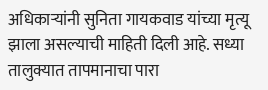अधिकाऱ्यांनी सुनिता गायकवाड यांच्या मृत्यू झाला असल्याची माहिती दिली आहे. सध्या तालुक्यात तापमानाचा पारा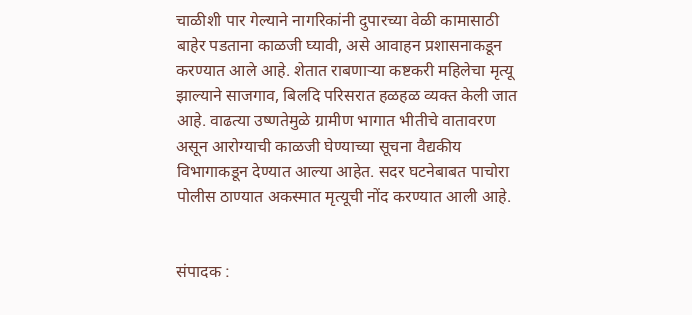चाळीशी पार गेल्याने नागरिकांनी दुपारच्या वेळी कामासाठी बाहेर पडताना काळजी घ्यावी, असे आवाहन प्रशासनाकडून करण्यात आले आहे. शेतात राबणाऱ्या कष्टकरी महिलेचा मृत्यू झाल्याने साजगाव, बिलदि परिसरात हळहळ व्यक्त केली जात आहे. वाढत्या उष्णतेमुळे ग्रामीण भागात भीतीचे वातावरण असून आरोग्याची काळजी घेण्याच्या सूचना वैद्यकीय विभागाकडून देण्यात आल्या आहेत. सदर घटनेबाबत पाचोरा पोलीस ठाण्यात अकस्मात मृत्यूची नोंद करण्यात आली आहे.


संपादक :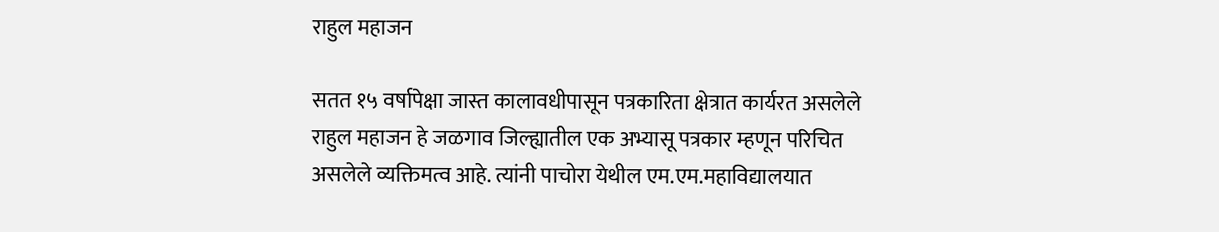राहुल महाजन

सतत १५ वर्षापेक्षा जास्त कालावधीपासून पत्रकारिता क्षेत्रात कार्यरत असलेले राहुल महाजन हे जळगाव जिल्ह्यातील एक अभ्यासू पत्रकार म्हणून परिचित असलेले व्यक्तिमत्व आहे. त्यांनी पाचोरा येथील एम.एम.महाविद्यालयात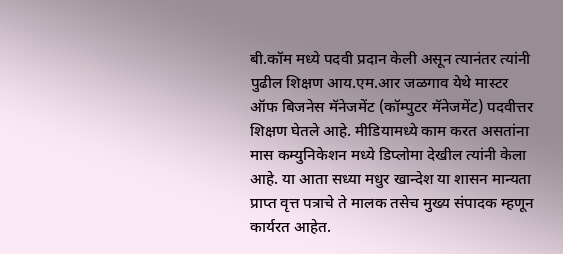बी.कॉम मध्ये पदवी प्रदान केली असून त्यानंतर त्यांनी पुढील शिक्षण आय.एम.आर जळगाव येथे मास्टर ऑफ बिजनेस मॅनेजमेंट (कॉम्पुटर मॅनेजमेंट) पदवीत्तर शिक्षण घेतले आहे. मीडियामध्ये काम करत असतांना मास कम्युनिकेशन मध्ये डिप्लोमा देखील त्यांनी केला आहे. या आता सध्या मधुर खान्देश या शासन मान्यता प्राप्त वृत्त पत्राचे ते मालक तसेच मुख्य संपादक म्हणून कार्यरत आहेत.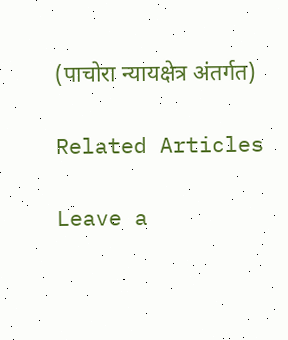(पाचोरा न्यायक्षेत्र अंतर्गत)

Related Articles

Leave a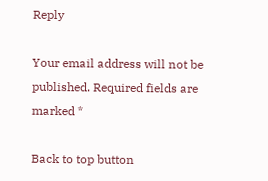Reply

Your email address will not be published. Required fields are marked *

Back to top button